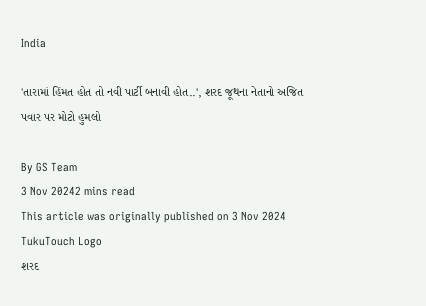India

'તારામાં હિંમત હોત તો નવી પાર્ટી બનાવી હોત..', શરદ જૂથના નેતાનો અજિત પવાર પર મોટો હુમલો

By GS Team
3 Nov 20242 mins read
This article was originally published on 3 Nov 2024
TukuTouch Logo
શરદ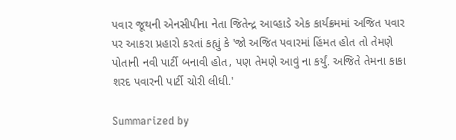પવાર જૂથની એનસીપીના નેતા જિતેન્દ્ર આવ્હાડે એક કાર્યક્રમમાં અજિત પવાર પર આકરા પ્રહારો કરતાં કહ્યું કે 'જો અજિત પવારમાં હિંમત હોત તો તેમણે પોતાની નવી પાર્ટી બનાવી હોત, પણ તેમણે આવું ના કર્યું. અજિતે તેમના કાકા શરદ પવારની પાર્ટી ચોરી લીધી.'

Summarized by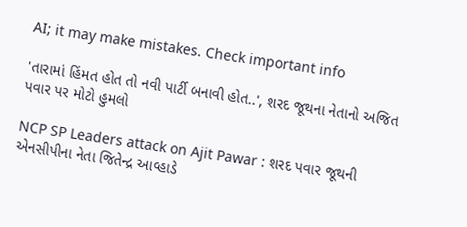AI; it may make mistakes. Check important info

'તારામાં હિંમત હોત તો નવી પાર્ટી બનાવી હોત..', શરદ જૂથના નેતાનો અજિત પવાર પર મોટો હુમલો

NCP SP Leaders attack on Ajit Pawar : શરદ પવાર જૂથની એનસીપીના નેતા જિતેન્દ્ર આવ્હાડે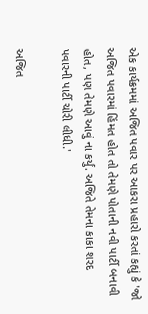એક કાર્યક્રમમાં અજિત પવાર પર આકરા પ્રહારો કરતાં કહ્યું કે 'જો અજિત પવારમાં હિંમત હોત તો તેમણે પોતાની નવી પાર્ટી બનાવી હોત, પણ તેમણે આવું ના કર્યું. અજિતે તેમના કાકા શરદ પવારની પાર્ટી ચોરી લીધી.'

અજિત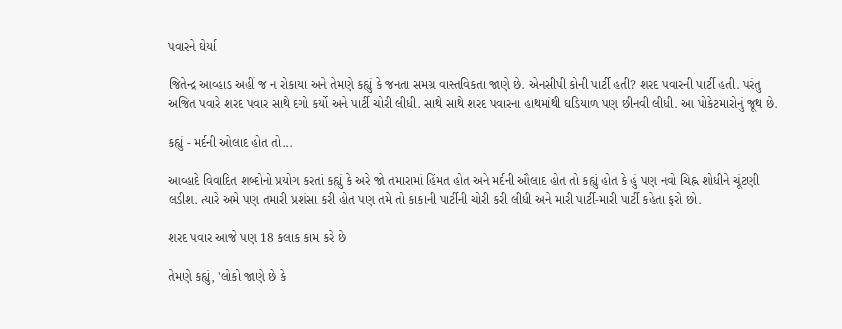પવારને ઘેર્યા

જિતેન્દ્ર આવ્હાડ અહીં જ ન રોકાયા અને તેમણે કહ્યું કે જનતા સમગ્ર વાસ્તવિકતા જાણે છે. એનસીપી કોની પાર્ટી હતી? શરદ પવારની પાર્ટી હતી. પરંતુ અજિત પવારે શરદ પવાર સાથે દગો કર્યો અને પાર્ટી ચોરી લીધી. સાથે સાથે શરદ પવારના હાથમાંથી ઘડિયાળ પણ છીનવી લીધી. આ પોકેટમારોનું જૂથ છે.

કહ્યું - મર્દની ઓલાદ હોત તો...

આવ્હાદે વિવાદિત શબ્દોનો પ્રયોગ કરતાં કહ્યું કે અરે જો તમારામાં હિંમત હોત અને મર્દની ઔલાદ હોત તો કહ્યું હોત કે હું પણ નવો ચિહ્ન શોધીને ચૂંટણી લડીશ. ત્યારે અમે પણ તમારી પ્રશંસા કરી હોત પણ તમે તો કાકાની પાર્ટીની ચોરી કરી લીધી અને મારી પાર્ટી-મારી પાર્ટી કહેતા ફરો છો.

શરદ પવાર આજે પણ 18 કલાક કામ કરે છે

તેમણે કહ્યું, 'લોકો જાણે છે કે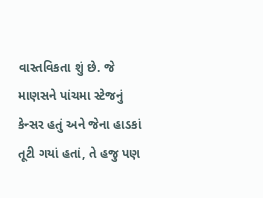વાસ્તવિકતા શું છે. જે માણસને પાંચમા સ્ટેજનું કેન્સર હતું અને જેના હાડકાં તૂટી ગયાં હતાં, તે હજુ પણ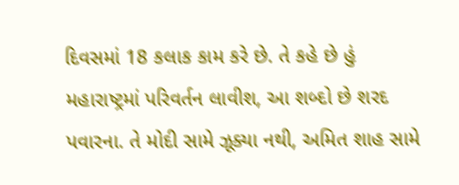દિવસમાં 18 કલાક કામ કરે છે. તે કહે છે હું મહારાષ્ટ્રમાં પરિવર્તન લાવીશ, આ શબ્દો છે શરદ પવારના. તે મોદી સામે ઝૂક્યા નથી, અમિત શાહ સામે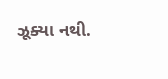ઝૂક્યા નથી.